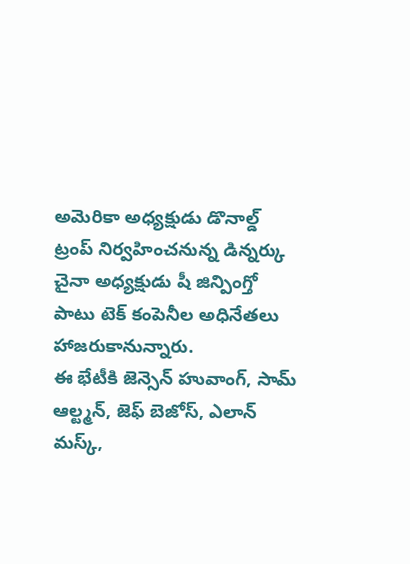అమెరికా అధ్యక్షుడు డొనాల్డ్ ట్రంప్ నిర్వహించనున్న డిన్నర్కు చైనా అధ్యక్షుడు షీ జిన్పింగ్తో పాటు టెక్ కంపెనీల అధినేతలు హాజరుకానున్నారు.
ఈ భేటీకి జెన్సెన్ హువాంగ్, సామ్ ఆల్ట్మన్, జెఫ్ బెజోస్, ఎలాన్ మస్క్,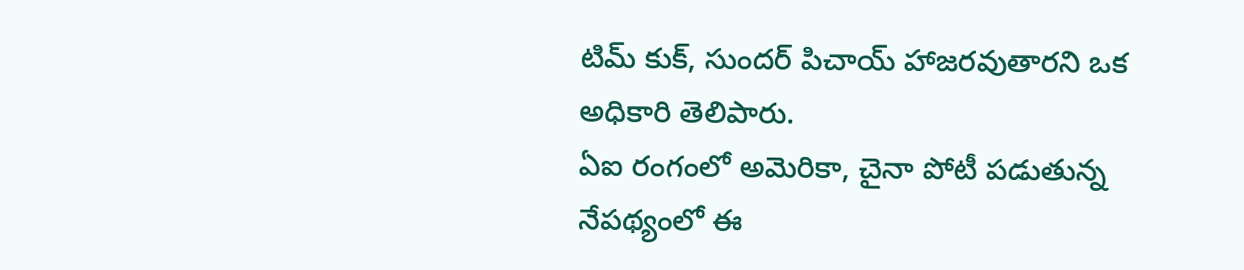టిమ్ కుక్, సుందర్ పిచాయ్ హాజరవుతారని ఒక అధికారి తెలిపారు.
ఏఐ రంగంలో అమెరికా, చైనా పోటీ పడుతున్న నేపథ్యంలో ఈ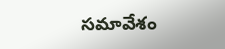సమావేశం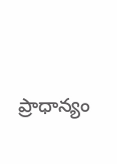ప్రాధాన్యం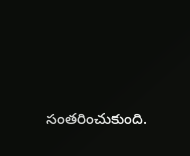సంతరించుకుంది.